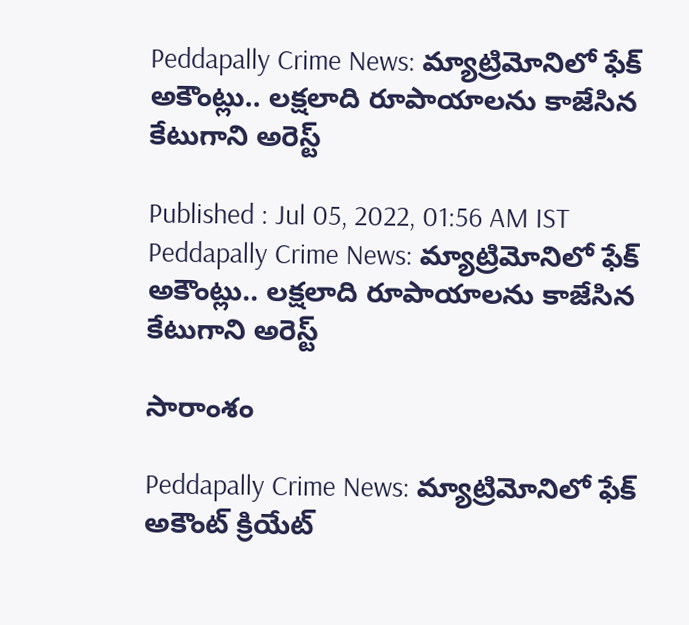Peddapally Crime News: మ్యాట్రిమోనిలో ఫేక్ అకౌంట్లు.. ల‌క్ష‌లాది రూపాయాల‌ను కాజేసిన కేటుగాని అరెస్ట్

Published : Jul 05, 2022, 01:56 AM IST
Peddapally Crime News: మ్యాట్రిమోనిలో ఫేక్ అకౌంట్లు.. ల‌క్ష‌లాది రూపాయాల‌ను కాజేసిన కేటుగాని అరెస్ట్

సారాంశం

Peddapally Crime News: మ్యాట్రిమోనిలో ఫేక్ అకౌంట్ క్రియేట్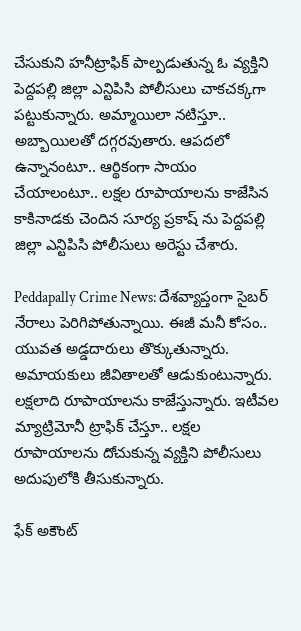చేసుకుని హ‌నీట్రాఫిక్ పాల్పడుతున్న ఓ వ్య‌క్తిని పెద్దపల్లి జిల్లా ఎన్టిపిసి పోలీసులు చాకచక్కగా పట్టుకున్నారు. అమ్మాయిలా న‌టిస్తూ.. అబ్బాయిల‌తో ద‌గ్గ‌ర‌వుతారు. ఆపదలో ఉన్నానంటూ.. ఆర్థికంగా సాయం చేయాలంటూ.. లక్షల రూపాయాల‌ను కాజేసిన కాకినాడకు చెందిన సూర్య ప్రకాష్ ను పెద్దపల్లి జిల్లా ఎన్టిపిసి పోలీసులు అరెస్టు చేశారు.

Peddapally Crime News: దేశ‌వ్యాప్తంగా సైబ‌ర్ నేరాలు పెరిగిపోతున్నాయి. ఈజీ మ‌నీ కోసం.. యువ‌త అడ్డ‌దారులు తొక్కుతున్నారు. అమాయ‌కులు జీవితాల‌తో ఆడుకుంటున్నారు. ల‌క్షలాది రూపాయాల‌ను కాజేస్తున్నారు. ఇటీవ‌ల మ్యాట్రిమోనీ ట్రాఫిక్ చేస్తూ.. ల‌క్ష‌ల రూపాయాల‌ను దోచుకున్న వ్య‌క్తిని పోలీసులు అదుపులోకి తీసుకున్నారు.

ఫేక్ అకౌంట్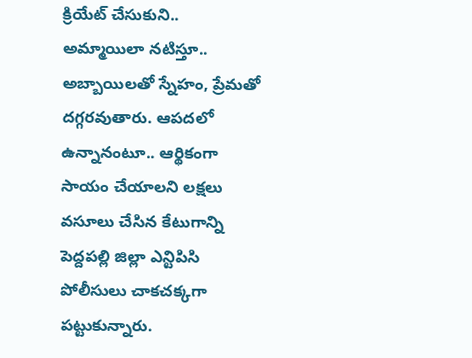క్రియేట్ చేసుకుని.. అమ్మాయిలా న‌టిస్తూ.. అబ్బాయిల‌తో స్నేహం, ప్రేమ‌తో ద‌గ్గ‌ర‌వుతారు. ఆపదలో ఉన్నానంటూ.. ఆర్థికంగా సాయం చేయాలని లక్షలు వసూలు చేసిన కేటుగాన్ని పెద్దపల్లి జిల్లా ఎన్టిపిసి పోలీసులు చాకచక్కగా పట్టుకున్నారు.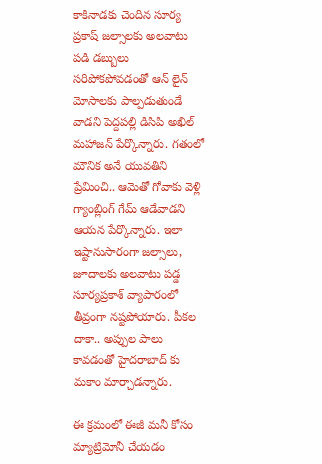కాకినాడకు చెందిన సూర్య ప్రకాష్ జల్సాలకు అలవాటు పడి డబ్బులు సరిపోకపోవడంతో ఆన్ లైన్ మోసాలకు పాల్పడుతుండే వాడని పెద్దపల్లి డిసిపి అఖిల్ మహాజన్ పేర్కొన్నారు. గతంలో మౌనిక అనే యువతిని ప్రేమించి.. ఆమెతో గోవాకు వెళ్లి  గ్యాంబ్లింగ్ గేమ్ ఆడేవాడని ఆయన పేర్కొన్నారు. ఇలా ఇష్టానుసారంగా జ‌ల్సాలు, జూదాల‌కు అల‌వాటు ప‌డ్డ సూర్య‌ప్ర‌కాశ్ వ్యాపారంలో తీవ్రంగా న‌ష్ట‌పోయారు. పీకల దాకా.. అప్పుల పాలు కావ‌డంతో హైదరాబాద్ కు మకాం మార్చాడన్నారు.

ఈ క్ర‌మంలో ఈజీ మనీ కోసం మ్యాట్రిమోనీ చేయ‌డం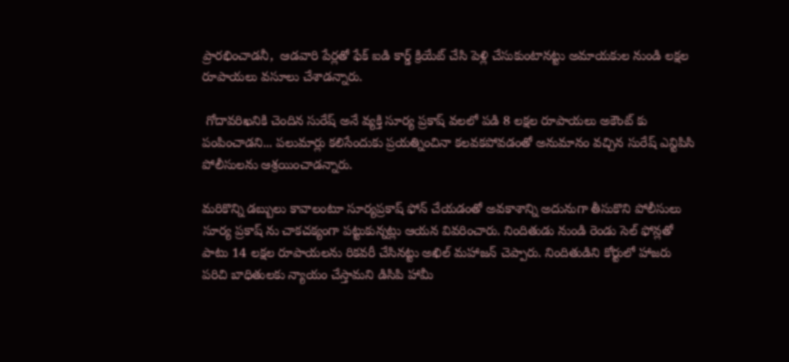ప్రారభించాడనీ,  ఆడ‌వారి పేర్లతో ఫేక్ ఐడి కార్డ్ క్రియేట్ చేసి పెళ్లి చేసుకుంటానట్టు అమాయకుల నుండి లక్షల రూపాయలు వసూలు చేశాడన్నారు.

 గోదావరిఖనికి చెందిన సురేష్ అనే వ్యక్తి సూర్య ప్రకాష్ వలలో పడి 8 లక్షల రూపాయలు అకౌంట్ కు పంపించాడని... పలుమార్లు కలిసేందుకు ప్రయత్నించినా కలవకపోవడంతో అనుమానం వచ్చిన సురేష్ ఎన్టిపిసి పోలీసులను ఆశ్రయించాడన్నారు.

మరికొన్ని డబ్బులు కావాలంటూ సూర్యప్రకాష్ ఫోన్ చేయడంతో అవకాశాన్ని అదునుగా తీసుకొని పోలీసులు సూర్య ప్రకాష్ ను చాకచక్యంగా పట్టుకున్నట్లు ఆయన వివరించారు. నిందితుడు నుండి రెండు సెల్ ఫోన్లతో పాటు 14 లక్షల రూపాయలను రికవరీ చేసినట్టు అఖిల్ మహాజన్ చెప్పారు. నిందితుడిని కోర్టులో హాజరు పరిచి బాధితులకు న్యాయం చేస్తామని డిసిపి హామీ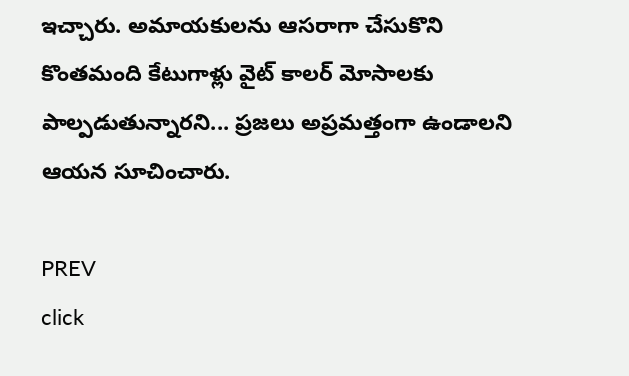ఇచ్చారు. అమాయకులను ఆసరాగా చేసుకొని కొంతమంది కేటుగాళ్లు వైట్ కాలర్ మోసాలకు పాల్పడుతున్నారని... ప్రజలు అప్రమత్తంగా ఉండాలని ఆయన సూచించారు.

PREV
click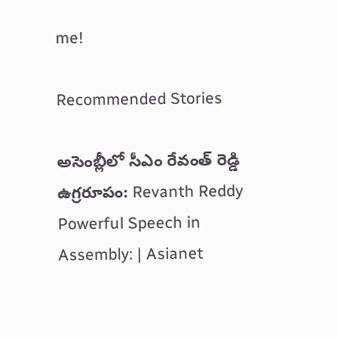me!

Recommended Stories

అసెంబ్లీలో సీఎం రేవంత్ రెడ్డి ఉగ్రరూపం: Revanth Reddy Powerful Speech in Assembly: | Asianet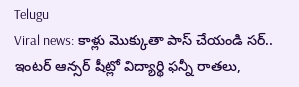Telugu
Viral news: కాళ్లు మొక్కుతా పాస్ చేయండి సర్.. ఇంటర్ ఆన్సర్ షీట్లో విద్యార్థి ఫన్నీ రాతలు,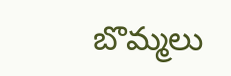బొమ్మలు